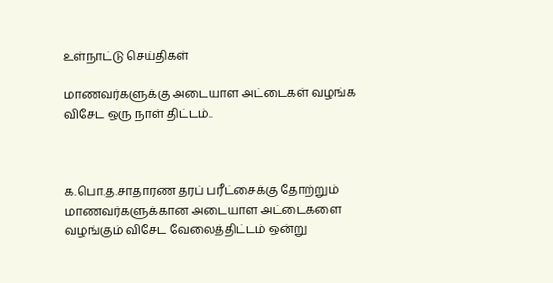உள்நாட்டு செய்திகள்

மாணவர்களுக்கு அடையாள அட்டைகள் வழங்க விசேட ஒரு நாள் திட்டம்..



க.பொ.த.சாதாரண தரப் பரீட்சைக்கு தோற்றும் மாணவர்களுக்கான அடையாள அட்டைகளை வழங்கும் விசேட வேலைத்திட்டம் ஒன்று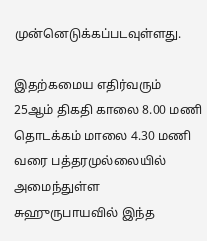முன்னெடுக்கப்படவுள்ளது.

இதற்கமைய எதிர்வரும் 25ஆம் திகதி காலை 8.00 மணி தொடக்கம் மாலை 4.30 மணி வரை பத்தரமுல்லையில் அமைந்துள்ள சுஹுருபாயவில் இந்த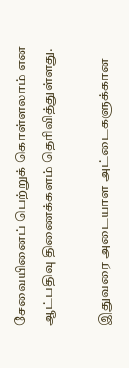சேவையினைப் பெற்றுக் கொள்ளலாம் என ஆட்பதிவு திணைக்களம் தெரிவித்துள்ளது.

இதுவரை அடையாள அட்டைகளுக்கான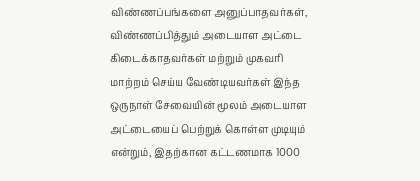விண்ணப்பங்களை அனுப்பாதவர்கள், விண்ணப்பித்தும் அடையாள அட்டை கிடைக்காதவர்கள் மற்றும் முகவரி மாற்றம் செய்ய வேண்டியவர்கள் இந்த ஒருநாள் சேவையின் மூலம் அடையாள அட்டையைப் பெற்றுக் கொள்ள முடியும் என்றும், இதற்கான கட்டணமாக 1000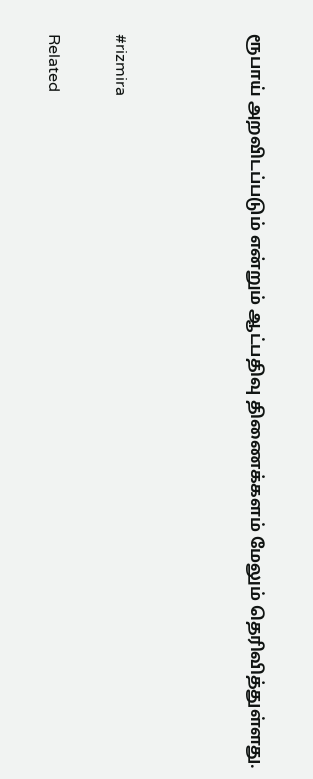ரூபாய் அறவிடப்படும் என்றும் ஆட்பதிவு திணைக்களம் மேலும் தெரிவித்துள்ளது.



#rizmira

Related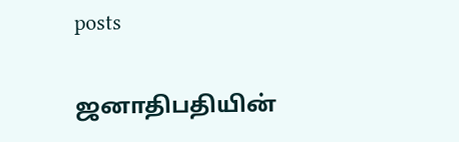posts

ஜனாதிபதியின்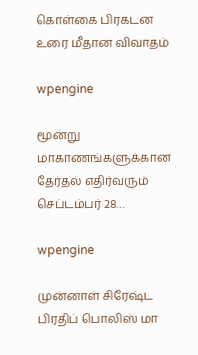கொள்கை பிரகடன உரை மீதான விவாதம்

wpengine

மூன்று மாகாணங்களுக்கான தேர்தல் எதிர்வரும் செப்டம்பர் 28…

wpengine

முன்னாள் சிரேஷ்ட பிரதிப் பொலிஸ் மா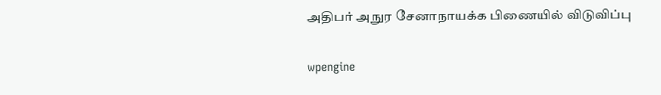அதிபர் அநுர சேனாநாயக்க பிணையில் விடுவிப்பு

wpengine